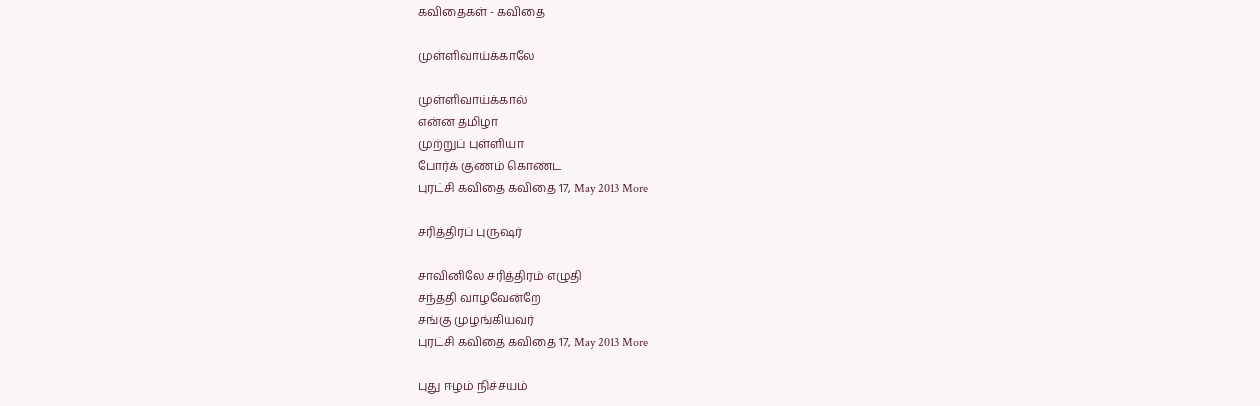கவிதைகள் - கவிதை

முள்ளிவாய்க்காலே

முள்ளிவாய்க்கால்
என்ன தமிழா
முற்றுப் புள்ளியா
போர்க் குணம் கொண்ட
புரட்சி கவிதை கவிதை 17, May 2013 More

சரித்திரப் புருஷர்

சாவினிலே சரித்திரம் எழுதி
சந்ததி வாழவேன்றே
சங்கு முழங்கியவர்
புரட்சி கவிதை கவிதை 17, May 2013 More

புது ஈழம் நிச்சயம்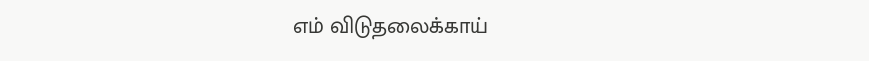எம் விடுதலைக்காய்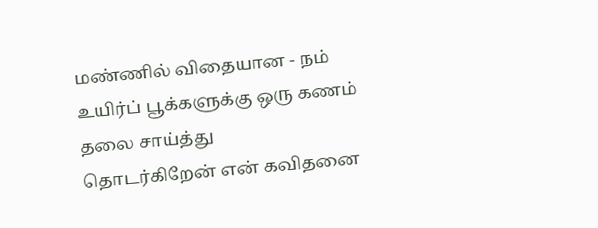மண்ணில் விதையான - நம்
உயிர்ப் பூக்களுக்கு ஒரு கணம் தலை சாய்த்து
தொடர்கிறேன் என் கவிதனை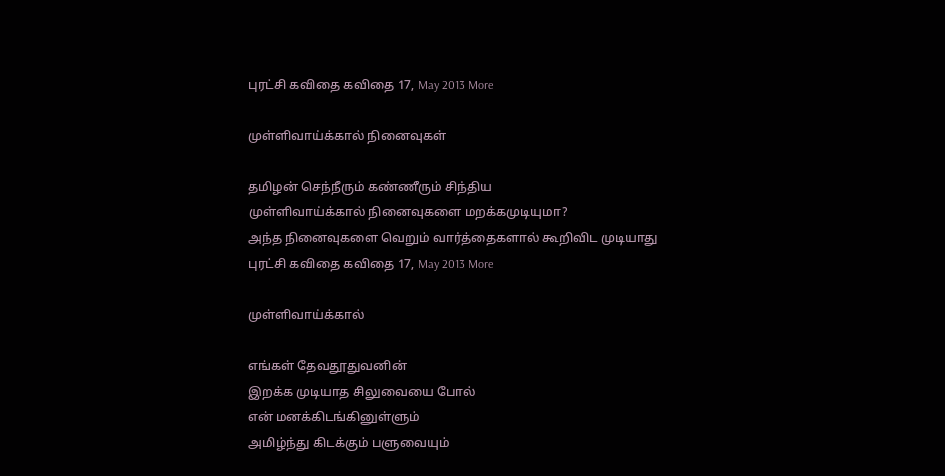புரட்சி கவிதை கவிதை 17, May 2013 More

முள்ளிவாய்க்கால் நினைவுகள்

தமிழன் செந்நீரும் கண்ணீரும் சிந்திய
முள்ளிவாய்க்கால் நினைவுகளை மறக்கமுடியுமா?
அந்த நினைவுகளை வெறும் வார்த்தைகளால் கூறிவிட முடியாது
புரட்சி கவிதை கவிதை 17, May 2013 More

முள்ளிவாய்க்கால்

எங்கள் தேவதூதுவனின்
இறக்க முடியாத சிலுவையை போல்
என் மனக்கிடங்கினுள்ளும்
அமிழ்ந்து கிடக்கும் பளுவையும்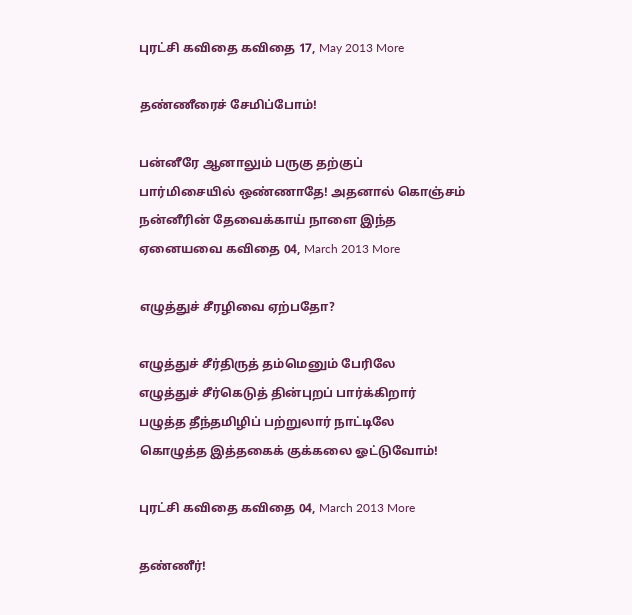புரட்சி கவிதை கவிதை 17, May 2013 More

தண்ணீரைச் சேமிப்போம்!

பன்னீரே ஆனாலும் பருகு தற்குப்
பார்மிசையில் ஒண்ணாதே! அதனால் கொஞ்சம்
நன்னீரின் தேவைக்காய் நாளை இந்த
ஏனையவை கவிதை 04, March 2013 More

எழுத்துச் சீரழிவை ஏற்பதோ?

எழுத்துச் சீர்திருத் தம்மெனும் பேரிலே
எழுத்துச் சீர்கெடுத் தின்புறப் பார்க்கிறார்
பழுத்த தீந்தமிழிப் பற்றுலார் நாட்டிலே
கொழுத்த இத்தகைக் குக்கலை ஓட்டுவோம்!

புரட்சி கவிதை கவிதை 04, March 2013 More

தண்ணீர்!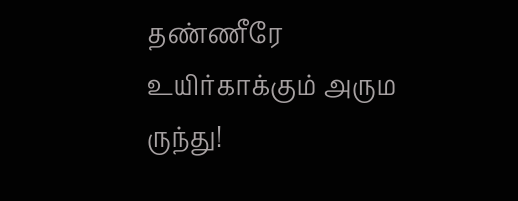தண்ணீரே உயிர்காக்கும் அரும ருந்து!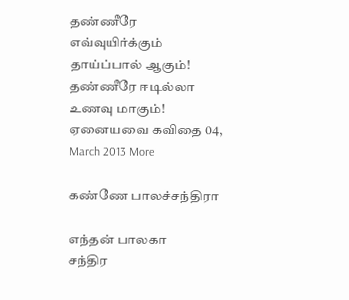தண்ணீரே எவ்வுயிர்க்கும் தாய்ப்பால் ஆகும்!
தண்ணீரே ஈடில்லா உணவு மாகும்!
ஏனையவை கவிதை 04, March 2013 More

கண்ணே பாலச்சந்திரா

எந்தன் பாலகா
சந்திர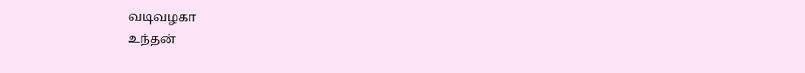வடிவழகா
உந்தன்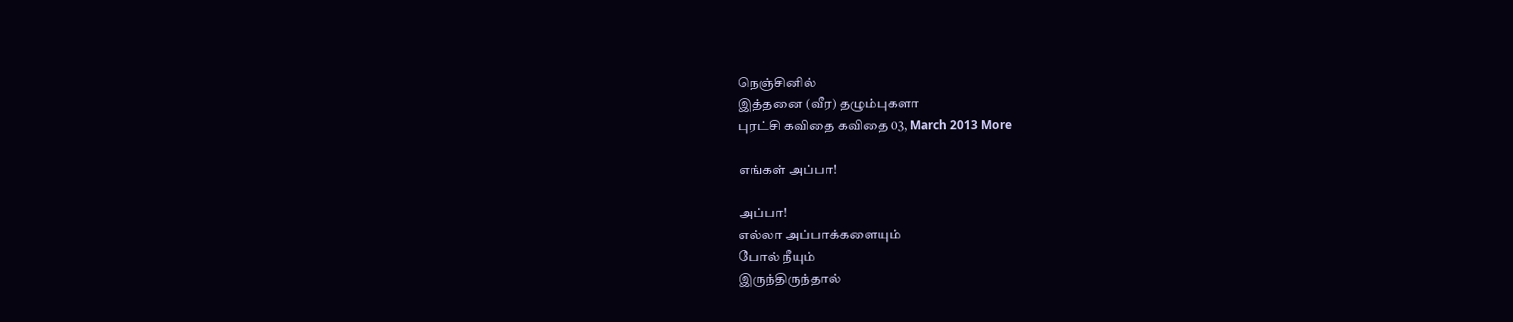நெஞ்சினில்
இத்தனை (வீர) தழும்புகளா
புரட்சி கவிதை கவிதை 03, March 2013 More

எங்கள் அப்பா!

அப்பா!
எல்லா அப்பாக்களையும்
போல் நீயும்
இருந்திருந்தால்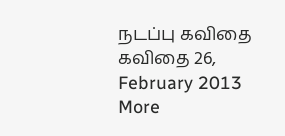நடப்பு கவிதை கவிதை 26, February 2013 More